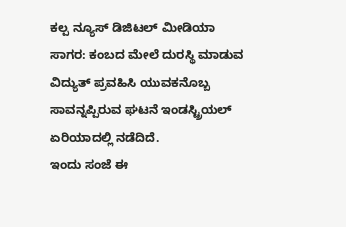ಕಲ್ಪ ನ್ಯೂಸ್ ಡಿಜಿಟಲ್ ಮೀಡಿಯಾ
ಸಾಗರ: ಕಂಬದ ಮೇಲೆ ದುರಸ್ಥಿ ಮಾಡುವ ವಿದ್ಯುತ್ ಪ್ರವಹಿಸಿ ಯುವಕನೊಬ್ಬ ಸಾವನ್ನಪ್ಪಿರುವ ಘಟನೆ ಇಂಡಸ್ಟ್ರಿಯಲ್ ಏರಿಯಾದಲ್ಲಿ ನಡೆದಿದೆ.
ಇಂದು ಸಂಜೆ ಈ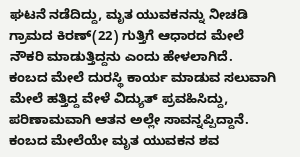ಘಟನೆ ನಡೆದಿದ್ದು, ಮೃತ ಯುವಕನನ್ನು ನೀಚಡಿ ಗ್ರಾಮದ ಕಿರಣ್(22) ಗುತ್ತಿಗೆ ಆಧಾರದ ಮೇಲೆ ನೌಕರಿ ಮಾಡುತ್ತಿದ್ದನು ಎಂದು ಹೇಳಲಾಗಿದೆ.
ಕಂಬದ ಮೇಲೆ ದುರಸ್ಥಿ ಕಾರ್ಯ ಮಾಡುವ ಸಲುವಾಗಿ ಮೇಲೆ ಹತ್ತಿದ್ದ ವೇಳೆ ವಿದ್ಯುತ್ ಪ್ರವಹಿಸಿದ್ದು, ಪರಿಣಾಮವಾಗಿ ಆತನ ಅಲ್ಲೇ ಸಾವನ್ನಪ್ಪಿದ್ದಾನೆ. ಕಂಬದ ಮೇಲೆಯೇ ಮೃತ ಯುವಕನ ಶವ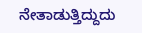ನೇತಾಡುತ್ತಿದ್ದುದು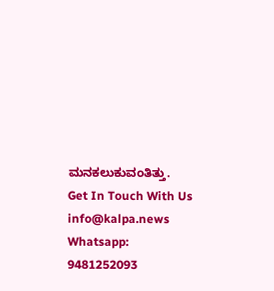ಮನಕಲುಕುವಂತಿತ್ತು.
Get In Touch With Us info@kalpa.news Whatsapp: 9481252093